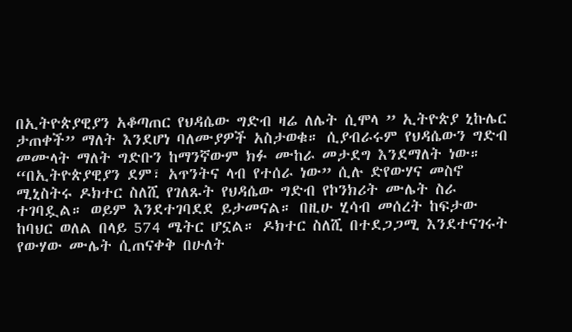በኢትዮጵያዊያን አቆጣጠር የህዳሴው ግድብ ዛሬ ለሌት ሲሞላ ” ኢትዮጵያ ኒኩሌር ታጠቀች” ማለት እንደሆነ ባለሙያዎች አስታወቁ። ሲያብራሩም የህዳሴውን ግድብ መሙላት ማለት ግድቡን ከማንኛውም ክፉ ሙከራ መታደግ እንደማለት ነው።
“በኢትዮጵያዊያን ደም፣ አጥንትና ላብ የተሰራ ነው” ሲሉ ድየውሃና መስኖ ሚኒስትሩ ዶክተር ስለሺ የገለጹት የህዳሴው ግድብ የኮንክሪት ሙሌት ስራ ተገባዷል። ወይም እንደተገባደደ ይታመናል። በዚሁ ሂሳብ መሰረት ከፍታው ከባህር ወለል በላይ 574 ሜትር ሆኗል። ዶክተር ስለሺ በተደጋጋሚ እንደተናገሩት የውሃው ሙሌት ሲጠናቀቅ በሁለት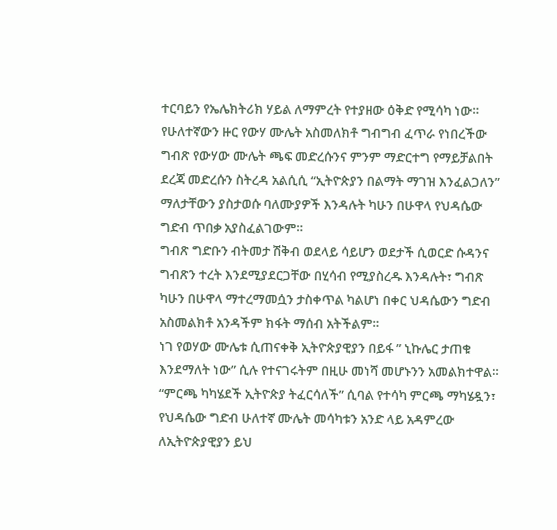ተርባይን የኤሌክትሪክ ሃይል ለማምረት የተያዘው ዕቅድ የሚሳካ ነው።
የሁለተኛውን ዙር የውሃ ሙሌት አስመለክቶ ግብግብ ፈጥራ የነበረችው ግብጽ የውሃው ሙሌት ጫፍ መድረሱንና ምንም ማድርተግ የማይቻልበት ደረጃ መድረሱን ስትረዳ አልሲሲ “ኢትዮጵያን በልማት ማገዝ እንፈልጋለን” ማለታቸውን ያስታወሱ ባለሙያዎች እንዳሉት ካሁን በሁዋላ የህዳሴው ግድብ ጥበቃ አያስፈልገውም።
ግብጽ ግድቡን ብትመታ ሽቅብ ወደላይ ሳይሆን ወደታች ሲወርድ ሱዳንና ግብጽን ተረት እንደሚያደርጋቸው በሂሳብ የሚያስረዱ እንዳሉት፣ ግብጽ ካሁን በሁዋላ ማተረማመሷን ታስቀጥል ካልሆነ በቀር ህዳሴውን ግድብ አስመልክቶ አንዳችም ክፋት ማሰብ አትችልም።
ነገ የወሃው ሙሌቱ ሲጠናቀቅ ኢትዮጵያዊያን በይፋ ” ኒኩሌር ታጠቁ እንደማለት ነው” ሲሉ የተናገሩትም በዚሁ መነሻ መሆኑንን አመልክተዋል። “ምርጫ ካካሄደች ኢትዮጵያ ትፈርሳለች” ሲባል የተሳካ ምርጫ ማካሄዷን፣ የህዳሴው ግድብ ሁለተኛ ሙሌት መሳካቱን አንድ ላይ አዳምረው ለኢትዮጵያዊያን ይህ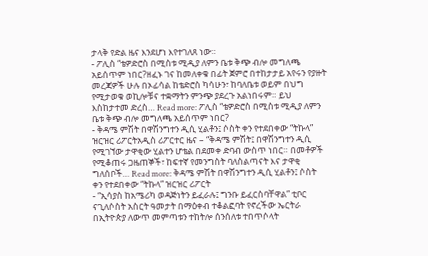ታላቅ የድል ዜና እንደሆነ እየተገለጸ ነው።
- ፖሊስ “ቴዎድሮስ በሚስቱ ሚዲያ ለምን ቤቱ ቅጭ ብሎ መግለጫ አይሰጥም ነበር?ዘፈኑ ገና ከመለቀቁ በፊት ጀምሮ በተከታታይ አየሩን የያዙት መረጃዎች ሁሉ በኦፊሳል ከቴድሮስ ካሳሁን፣ ከባለቤቱ ወይም በህግ የሚታወቁ ወኪሎቹና ተቋማትን ምንጭ ያደረጉ አልነበሩም። ይህ እስከታተመ ድረስ… Read more: ፖሊስ “ቴዎድሮስ በሚስቱ ሚዲያ ለምን ቤቱ ቅጭ ብሎ መግለጫ አይሰጥም ነበር?
- ቅዳሜ ምሽት በዋሽንግተን ዲሲ ሂልቶን፤ ሶስት ቀን የተደበቀው “ትኩላ” ዝርዝር ሪፖርትአዲስ ሪፖርተር ዜና – “ቅዳሜ ምሽት፤ በዋሽንግተን ዲሲ የሚገኘው ታዋቂው ሂልተን ሆቴል በደመቀ ድባብ ውስጥ ነበር። በመቶዎች የሚቆጠሩ ጋዜጠኞች፣ ከፍተኛ የመንግስት ባለስልጣናት እና ታዋቂ ግለሰቦች… Read more: ቅዳሜ ምሽት በዋሽንግተን ዲሲ ሂልቶን፤ ሶስት ቀን የተደበቀው “ትኩላ” ዝርዝር ሪፖርት
- “ኢሳያስ ከአሜሪካ ወዳጅነትን ይፈራሉ፤ ግንቡ ይፈርስባቸዋል” ቲቦር ናጊለሶስት አስርት ዓመታት በማዕቀብ ተቆልፎባት የኖረችው ኤርትራ በኢትዮጵያ ለውጥ መምጣቱን ተከትሎ ሰንሰለቱ ተበጥሶላት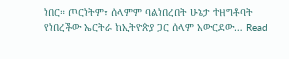ነበር። ጦርነትም፣ ሰላምም ባልነበረበት ሁኔታ ተዘግቶባት የነበረችው ኤርትራ ከኢትዮጵያ ጋር ሰላም አውርደው… Read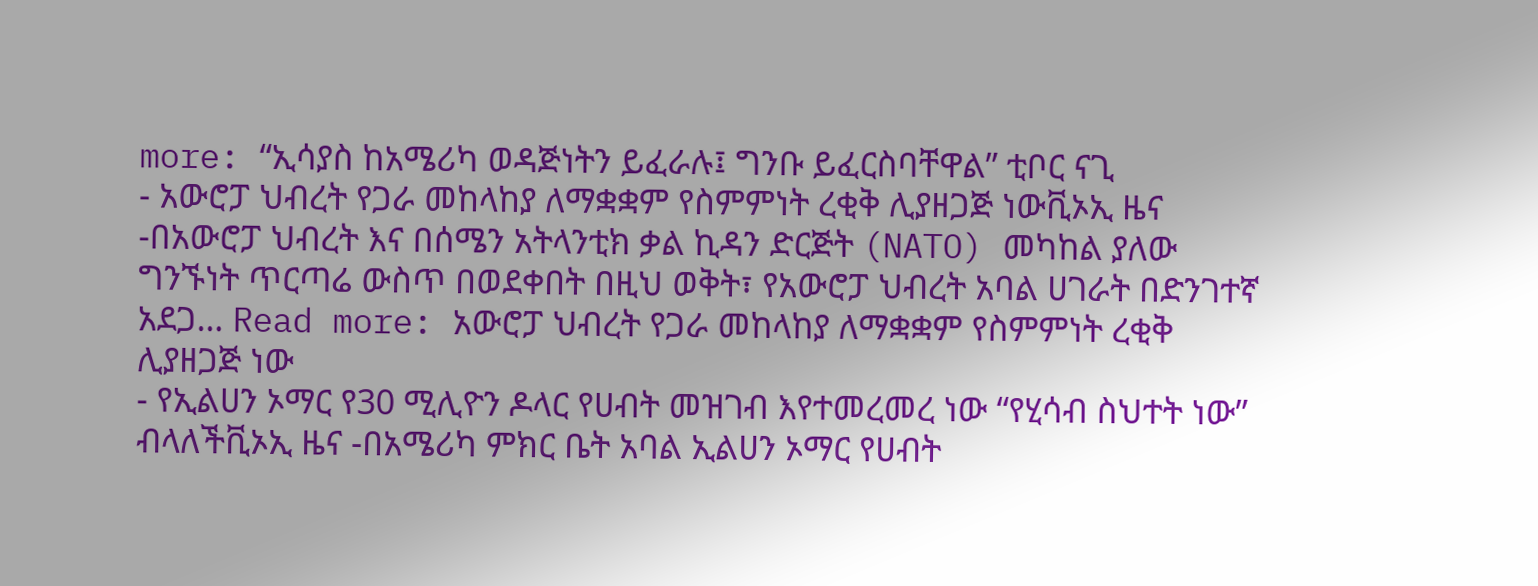more: “ኢሳያስ ከአሜሪካ ወዳጅነትን ይፈራሉ፤ ግንቡ ይፈርስባቸዋል” ቲቦር ናጊ
- አውሮፓ ህብረት የጋራ መከላከያ ለማቋቋም የስምምነት ረቂቅ ሊያዘጋጅ ነውቪኦኢ ዜና -በአውሮፓ ህብረት እና በሰሜን አትላንቲክ ቃል ኪዳን ድርጅት (NATO) መካከል ያለው ግንኙነት ጥርጣሬ ውስጥ በወደቀበት በዚህ ወቅት፣ የአውሮፓ ህብረት አባል ሀገራት በድንገተኛ አደጋ… Read more: አውሮፓ ህብረት የጋራ መከላከያ ለማቋቋም የስምምነት ረቂቅ ሊያዘጋጅ ነው
- የኢልሀን ኦማር የ30 ሚሊዮን ዶላር የሀብት መዝገብ እየተመረመረ ነው “የሂሳብ ስህተት ነው” ብላለችቪኦኢ ዜና -በአሜሪካ ምክር ቤት አባል ኢልሀን ኦማር የሀብት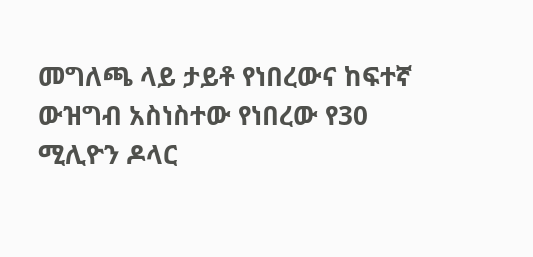መግለጫ ላይ ታይቶ የነበረውና ከፍተኛ ውዝግብ አስነስተው የነበረው የ30 ሚሊዮን ዶላር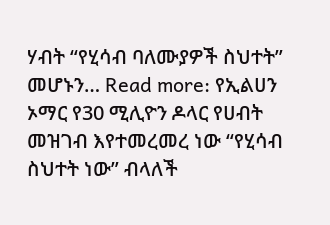ሃብት “የሂሳብ ባለሙያዎች ስህተት” መሆኑን… Read more: የኢልሀን ኦማር የ30 ሚሊዮን ዶላር የሀብት መዝገብ እየተመረመረ ነው “የሂሳብ ስህተት ነው” ብላለች